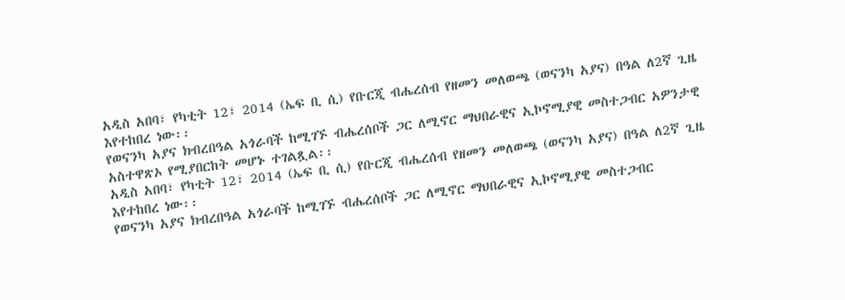አዲስ አበባ፣ የካቲት 12፣ 2014 (ኤፍ ቢ ሲ) የቡርጂ ብሔረሰብ የዘመን መለወጫ (ወናንካ አያና) በዓል ለ2ኛ ጊዜ እየተከበረ ነው፡፡
የወናንካ አያና ክብረበዓል አጎራባች ከሚገኙ ብሔረሰቦች ጋር ለሚኖር ማህበራዊና ኢኮኖሚያዊ መስተጋብር አዎንታዊ አስተዋጽኦ የሚያበርከት መሆኑ ተገልጿል፡፡
አዲስ አበባ፣ የካቲት 12፣ 2014 (ኤፍ ቢ ሲ) የቡርጂ ብሔረሰብ የዘመን መለወጫ (ወናንካ አያና) በዓል ለ2ኛ ጊዜ እየተከበረ ነው፡፡
የወናንካ አያና ክብረበዓል አጎራባች ከሚገኙ ብሔረሰቦች ጋር ለሚኖር ማህበራዊና ኢኮኖሚያዊ መስተጋብር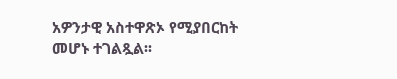አዎንታዊ አስተዋጽኦ የሚያበርከት መሆኑ ተገልጿል፡፡